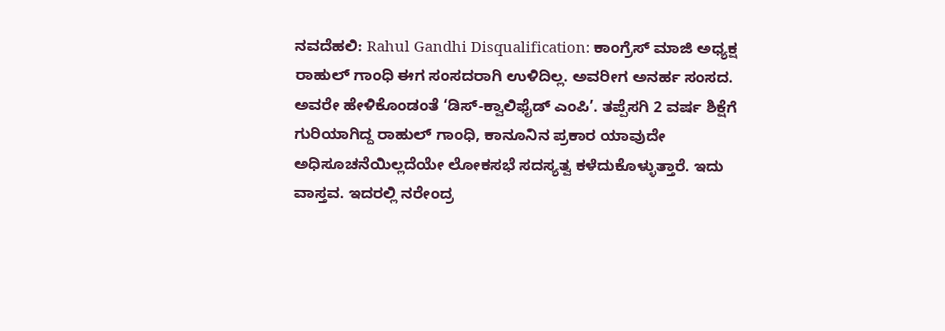ನವದೆಹಲಿ: Rahul Gandhi Disqualification: ಕಾಂಗ್ರೆಸ್ ಮಾಜಿ ಅಧ್ಯಕ್ಷ ರಾಹುಲ್ ಗಾಂಧಿ ಈಗ ಸಂಸದರಾಗಿ ಉಳಿದಿಲ್ಲ. ಅವರೀಗ ಅನರ್ಹ ಸಂಸದ. ಅವರೇ ಹೇಳಿಕೊಂಡಂತೆ ‘ಡಿಸ್-ಕ್ವಾಲಿಫೈಡ್ ಎಂಪಿ’. ತಪ್ಪೆಸಗಿ 2 ವರ್ಷ ಶಿಕ್ಷೆಗೆ ಗುರಿಯಾಗಿದ್ದ ರಾಹುಲ್ ಗಾಂಧಿ, ಕಾನೂನಿನ ಪ್ರಕಾರ ಯಾವುದೇ ಅಧಿಸೂಚನೆಯಿಲ್ಲದೆಯೇ ಲೋಕಸಭೆ ಸದಸ್ಯತ್ವ ಕಳೆದುಕೊಳ್ಳುತ್ತಾರೆ. ಇದು ವಾಸ್ತವ. ಇದರಲ್ಲಿ ನರೇಂದ್ರ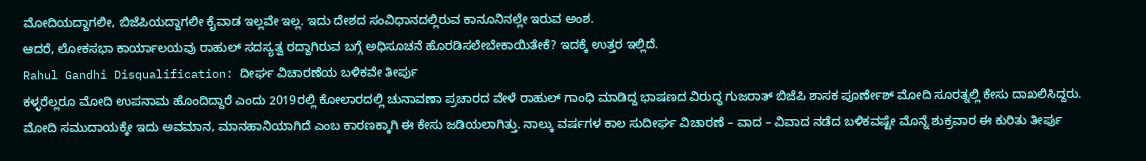ಮೋದಿಯದ್ದಾಗಲೀ, ಬಿಜೆಪಿಯದ್ದಾಗಲೀ ಕೈವಾಡ ಇಲ್ಲವೇ ಇಲ್ಲ. ಇದು ದೇಶದ ಸಂವಿಧಾನದಲ್ಲಿರುವ ಕಾನೂನಿನಲ್ಲೇ ಇರುವ ಅಂಶ.
ಆದರೆ, ಲೋಕಸಭಾ ಕಾರ್ಯಾಲಯವು ರಾಹುಲ್ ಸದಸ್ಯತ್ವ ರದ್ದಾಗಿರುವ ಬಗ್ಗೆ ಅಧಿಸೂಚನೆ ಹೊರಡಿಸಲೇಬೇಕಾಯಿತೇಕೆ? ಇದಕ್ಕೆ ಉತ್ತರ ಇಲ್ಲಿದೆ.
Rahul Gandhi Disqualification: ದೀರ್ಘ ವಿಚಾರಣೆಯ ಬಳಿಕವೇ ತೀರ್ಪು
ಕಳ್ಳರೆಲ್ಲರೂ ಮೋದಿ ಉಪನಾಮ ಹೊಂದಿದ್ದಾರೆ ಎಂದು 2019ರಲ್ಲಿ ಕೋಲಾರದಲ್ಲಿ ಚುನಾವಣಾ ಪ್ರಚಾರದ ವೇಳೆ ರಾಹುಲ್ ಗಾಂಧಿ ಮಾಡಿದ್ದ ಭಾಷಣದ ವಿರುದ್ಧ ಗುಜರಾತ್ ಬಿಜೆಪಿ ಶಾಸಕ ಪೂರ್ಣೇಶ್ ಮೋದಿ ಸೂರತ್ನಲ್ಲಿ ಕೇಸು ದಾಖಲಿಸಿದ್ದರು. ಮೋದಿ ಸಮುದಾಯಕ್ಕೇ ಇದು ಅವಮಾನ, ಮಾನಹಾನಿಯಾಗಿದೆ ಎಂಬ ಕಾರಣಕ್ಕಾಗಿ ಈ ಕೇಸು ಜಡಿಯಲಾಗಿತ್ತು. ನಾಲ್ಕು ವರ್ಷಗಳ ಕಾಲ ಸುದೀರ್ಘ ವಿಚಾರಣೆ – ವಾದ – ವಿವಾದ ನಡೆದ ಬಳಿಕವಷ್ಟೇ ಮೊನ್ನೆ ಶುಕ್ರವಾರ ಈ ಕುರಿತು ತೀರ್ಪು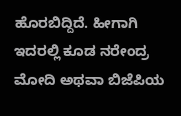ಹೊರಬಿದ್ದಿದೆ. ಹೀಗಾಗಿ ಇದರಲ್ಲಿ ಕೂಡ ನರೇಂದ್ರ ಮೋದಿ ಅಥವಾ ಬಿಜೆಪಿಯ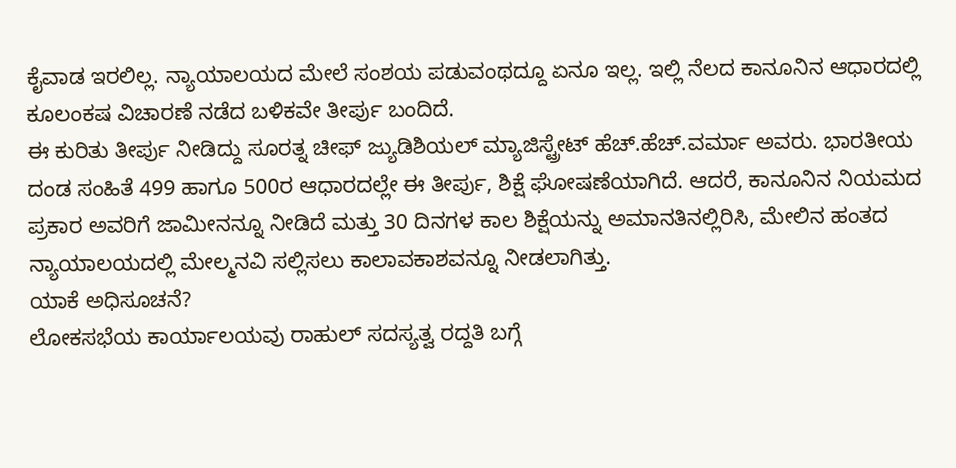ಕೈವಾಡ ಇರಲಿಲ್ಲ. ನ್ಯಾಯಾಲಯದ ಮೇಲೆ ಸಂಶಯ ಪಡುವಂಥದ್ದೂ ಏನೂ ಇಲ್ಲ. ಇಲ್ಲಿ ನೆಲದ ಕಾನೂನಿನ ಆಧಾರದಲ್ಲಿ ಕೂಲಂಕಷ ವಿಚಾರಣೆ ನಡೆದ ಬಳಿಕವೇ ತೀರ್ಪು ಬಂದಿದೆ.
ಈ ಕುರಿತು ತೀರ್ಪು ನೀಡಿದ್ದು ಸೂರತ್ನ ಚೀಫ್ ಜ್ಯುಡಿಶಿಯಲ್ ಮ್ಯಾಜಿಸ್ಟ್ರೇಟ್ ಹೆಚ್.ಹೆಚ್.ವರ್ಮಾ ಅವರು. ಭಾರತೀಯ ದಂಡ ಸಂಹಿತೆ 499 ಹಾಗೂ 500ರ ಆಧಾರದಲ್ಲೇ ಈ ತೀರ್ಪು, ಶಿಕ್ಷೆ ಘೋಷಣೆಯಾಗಿದೆ. ಆದರೆ, ಕಾನೂನಿನ ನಿಯಮದ ಪ್ರಕಾರ ಅವರಿಗೆ ಜಾಮೀನನ್ನೂ ನೀಡಿದೆ ಮತ್ತು 30 ದಿನಗಳ ಕಾಲ ಶಿಕ್ಷೆಯನ್ನು ಅಮಾನತಿನಲ್ಲಿರಿಸಿ, ಮೇಲಿನ ಹಂತದ ನ್ಯಾಯಾಲಯದಲ್ಲಿ ಮೇಲ್ಮನವಿ ಸಲ್ಲಿಸಲು ಕಾಲಾವಕಾಶವನ್ನೂ ನೀಡಲಾಗಿತ್ತು.
ಯಾಕೆ ಅಧಿಸೂಚನೆ?
ಲೋಕಸಭೆಯ ಕಾರ್ಯಾಲಯವು ರಾಹುಲ್ ಸದಸ್ಯತ್ವ ರದ್ದತಿ ಬಗ್ಗೆ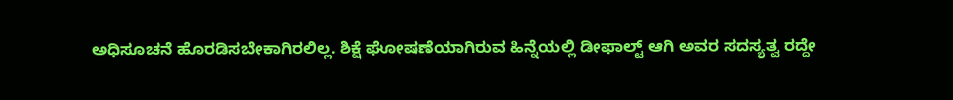ಅಧಿಸೂಚನೆ ಹೊರಡಿಸಬೇಕಾಗಿರಲಿಲ್ಲ. ಶಿಕ್ಷೆ ಘೋಷಣೆಯಾಗಿರುವ ಹಿನ್ನೆಯಲ್ಲಿ ಡೀಫಾಲ್ಟ್ ಆಗಿ ಅವರ ಸದಸ್ಯತ್ವ ರದ್ದೇ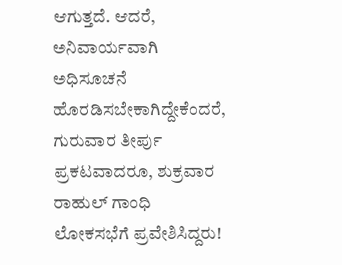ಆಗುತ್ತದೆ. ಆದರೆ, ಅನಿವಾರ್ಯವಾಗಿ ಅಧಿಸೂಚನೆ ಹೊರಡಿಸಬೇಕಾಗಿದ್ದೇಕೆಂದರೆ, ಗುರುವಾರ ತೀರ್ಪು ಪ್ರಕಟವಾದರೂ, ಶುಕ್ರವಾರ ರಾಹುಲ್ ಗಾಂಧಿ ಲೋಕಸಭೆಗೆ ಪ್ರವೇಶಿಸಿದ್ದರು!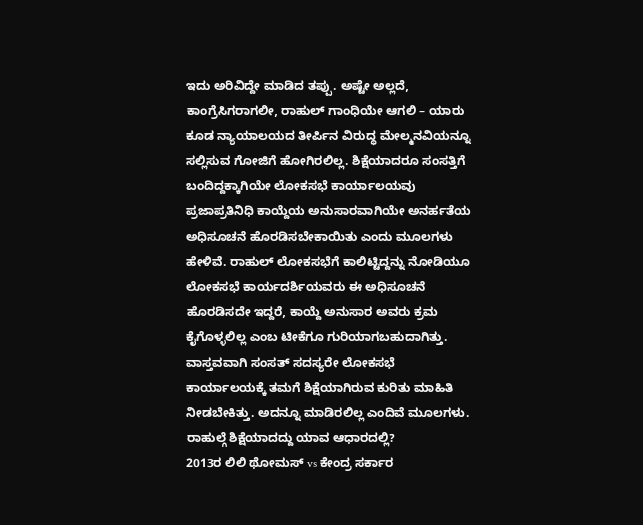ಇದು ಅರಿವಿದ್ದೇ ಮಾಡಿದ ತಪ್ಪು. ಅಷ್ಟೇ ಅಲ್ಲದೆ, ಕಾಂಗ್ರೆಸಿಗರಾಗಲೀ, ರಾಹುಲ್ ಗಾಂಧಿಯೇ ಆಗಲಿ – ಯಾರು ಕೂಡ ನ್ಯಾಯಾಲಯದ ತೀರ್ಪಿನ ವಿರುದ್ಧ ಮೇಲ್ಮನವಿಯನ್ನೂ ಸಲ್ಲಿಸುವ ಗೋಜಿಗೆ ಹೋಗಿರಲಿಲ್ಲ. ಶಿಕ್ಷೆಯಾದರೂ ಸಂಸತ್ತಿಗೆ ಬಂದಿದ್ದಕ್ಕಾಗಿಯೇ ಲೋಕಸಭೆ ಕಾರ್ಯಾಲಯವು ಪ್ರಜಾಪ್ರತಿನಿಧಿ ಕಾಯ್ದೆಯ ಅನುಸಾರವಾಗಿಯೇ ಅನರ್ಹತೆಯ ಅಧಿಸೂಚನೆ ಹೊರಡಿಸಬೇಕಾಯಿತು ಎಂದು ಮೂಲಗಳು ಹೇಳಿವೆ. ರಾಹುಲ್ ಲೋಕಸಭೆಗೆ ಕಾಲಿಟ್ಟಿದ್ದನ್ನು ನೋಡಿಯೂ ಲೋಕಸಭೆ ಕಾರ್ಯದರ್ಶಿಯವರು ಈ ಅಧಿಸೂಚನೆ ಹೊರಡಿಸದೇ ಇದ್ದರೆ, ಕಾಯ್ದೆ ಅನುಸಾರ ಅವರು ಕ್ರಮ ಕೈಗೊಳ್ಳಲಿಲ್ಲ ಎಂಬ ಟೀಕೆಗೂ ಗುರಿಯಾಗಬಹುದಾಗಿತ್ತು.
ವಾಸ್ತವವಾಗಿ ಸಂಸತ್ ಸದಸ್ಯರೇ ಲೋಕಸಭೆ ಕಾರ್ಯಾಲಯಕ್ಕೆ ತಮಗೆ ಶಿಕ್ಷೆಯಾಗಿರುವ ಕುರಿತು ಮಾಹಿತಿ ನೀಡಬೇಕಿತ್ತು. ಅದನ್ನೂ ಮಾಡಿರಲಿಲ್ಲ ಎಂದಿವೆ ಮೂಲಗಳು.
ರಾಹುಲ್ಗೆ ಶಿಕ್ಷೆಯಾದದ್ದು ಯಾವ ಆಧಾರದಲ್ಲಿ?
2013ರ ಲಿಲಿ ಥೋಮಸ್ vs ಕೇಂದ್ರ ಸರ್ಕಾರ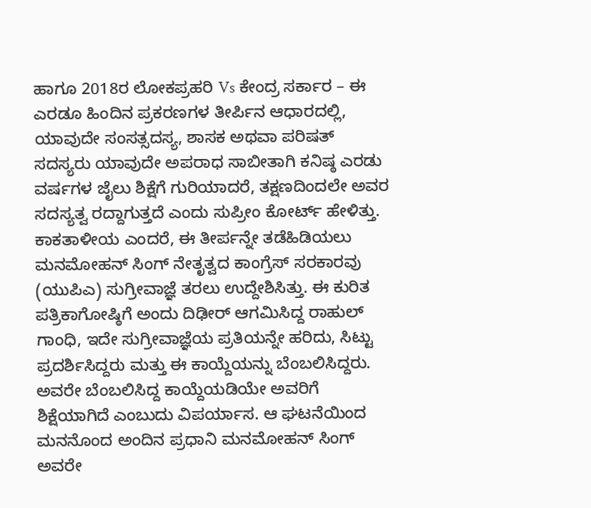ಹಾಗೂ 2018ರ ಲೋಕಪ್ರಹರಿ Vs ಕೇಂದ್ರ ಸರ್ಕಾರ – ಈ ಎರಡೂ ಹಿಂದಿನ ಪ್ರಕರಣಗಳ ತೀರ್ಪಿನ ಆಧಾರದಲ್ಲಿ, ಯಾವುದೇ ಸಂಸತ್ಸದಸ್ಯ, ಶಾಸಕ ಅಥವಾ ಪರಿಷತ್ ಸದಸ್ಯರು ಯಾವುದೇ ಅಪರಾಧ ಸಾಬೀತಾಗಿ ಕನಿಷ್ಠ ಎರಡು ವರ್ಷಗಳ ಜೈಲು ಶಿಕ್ಷೆಗೆ ಗುರಿಯಾದರೆ, ತಕ್ಷಣದಿಂದಲೇ ಅವರ ಸದಸ್ಯತ್ವ ರದ್ದಾಗುತ್ತದೆ ಎಂದು ಸುಪ್ರೀಂ ಕೋರ್ಟ್ ಹೇಳಿತ್ತು.
ಕಾಕತಾಳೀಯ ಎಂದರೆ, ಈ ತೀರ್ಪನ್ನೇ ತಡೆಹಿಡಿಯಲು ಮನಮೋಹನ್ ಸಿಂಗ್ ನೇತೃತ್ವದ ಕಾಂಗ್ರೆಸ್ ಸರಕಾರವು (ಯುಪಿಎ) ಸುಗ್ರೀವಾಜ್ಞೆ ತರಲು ಉದ್ದೇಶಿಸಿತ್ತು. ಈ ಕುರಿತ ಪತ್ರಿಕಾಗೋಷ್ಠಿಗೆ ಅಂದು ದಿಢೀರ್ ಆಗಮಿಸಿದ್ದ ರಾಹುಲ್ ಗಾಂಧಿ, ಇದೇ ಸುಗ್ರೀವಾಜ್ಞೆಯ ಪ್ರತಿಯನ್ನೇ ಹರಿದು, ಸಿಟ್ಟು ಪ್ರದರ್ಶಿಸಿದ್ದರು ಮತ್ತು ಈ ಕಾಯ್ದೆಯನ್ನು ಬೆಂಬಲಿಸಿದ್ದರು. ಅವರೇ ಬೆಂಬಲಿಸಿದ್ದ ಕಾಯ್ದೆಯಡಿಯೇ ಅವರಿಗೆ ಶಿಕ್ಷೆಯಾಗಿದೆ ಎಂಬುದು ವಿಪರ್ಯಾಸ. ಆ ಘಟನೆಯಿಂದ ಮನನೊಂದ ಅಂದಿನ ಪ್ರಧಾನಿ ಮನಮೋಹನ್ ಸಿಂಗ್ ಅವರೇ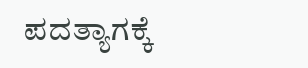ಪದತ್ಯಾಗಕ್ಕೆ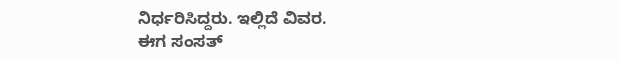ನಿರ್ಧರಿಸಿದ್ದರು. ಇಲ್ಲಿದೆ ವಿವರ.
ಈಗ ಸಂಸತ್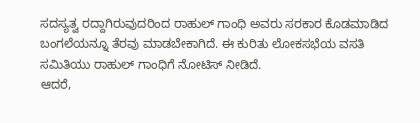ಸದಸ್ಯತ್ವ ರದ್ದಾಗಿರುವುದರಿಂದ ರಾಹುಲ್ ಗಾಂಧಿ ಅವರು ಸರಕಾರ ಕೊಡಮಾಡಿದ ಬಂಗಲೆಯನ್ನೂ ತೆರವು ಮಾಡಬೇಕಾಗಿದೆ. ಈ ಕುರಿತು ಲೋಕಸಭೆಯ ವಸತಿ ಸಮಿತಿಯು ರಾಹುಲ್ ಗಾಂಧಿಗೆ ನೋಟಿಸ್ ನೀಡಿದೆ.
ಆದರೆ,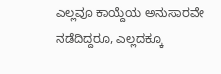ಎಲ್ಲವೂ ಕಾಯ್ದೆಯ ಅನುಸಾರವೇ ನಡೆದಿದ್ದರೂ, ಎಲ್ಲದಕ್ಕೂ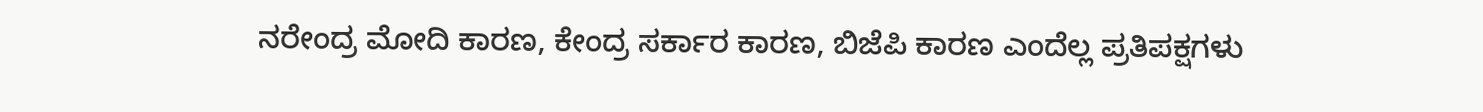ನರೇಂದ್ರ ಮೋದಿ ಕಾರಣ, ಕೇಂದ್ರ ಸರ್ಕಾರ ಕಾರಣ, ಬಿಜೆಪಿ ಕಾರಣ ಎಂದೆಲ್ಲ ಪ್ರತಿಪಕ್ಷಗಳು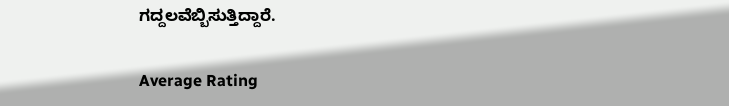ಗದ್ದಲವೆಬ್ಬಿಸುತ್ತಿದ್ದಾರೆ.

Average Rating